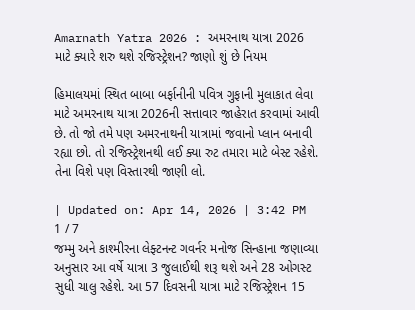Amarnath Yatra 2026 : અમરનાથ યાત્રા 2026 માટે ક્યારે શરુ થશે રજિસ્ટ્રેશન? જાણો શું છે નિયમ

હિમાલયમાં સ્થિત બાબા બર્ફાનીની પવિત્ર ગુફાની મુલાકાત લેવા માટે અમરનાથ યાત્રા 2026ની સત્તાવાર જાહેરાત કરવામાં આવી છે. તો જો તમે પણ અમરનાથની યાત્રામાં જવાનો પ્લાન બનાવી રહ્યા છો. તો રજિસ્ટ્રેશનથી લઈ ક્યા રુટ તમારા માટે બેસ્ટ રહેશે. તેના વિશે પણ વિસ્તારથી જાણી લો.

| Updated on: Apr 14, 2026 | 3:42 PM
1 / 7
જમ્મુ અને કાશ્મીરના લેફ્ટનન્ટ ગવર્નર મનોજ સિન્હાના જણાવ્યા અનુસાર આ વર્ષે યાત્રા 3 જુલાઈથી શરૂ થશે અને 28 ઓગસ્ટ સુધી ચાલુ રહેશે. આ 57 દિવસની યાત્રા માટે રજિસ્ટ્રેશન 15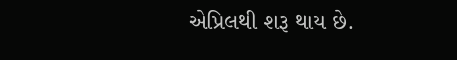એપ્રિલથી શરૂ થાય છે.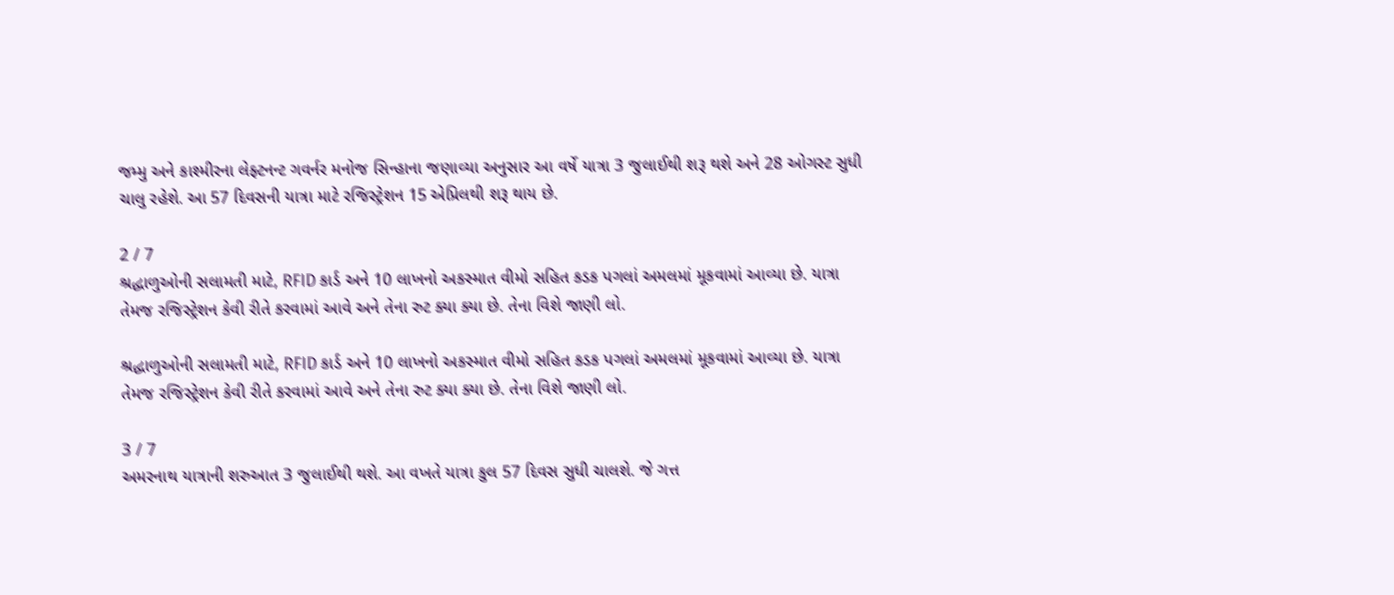જમ્મુ અને કાશ્મીરના લેફ્ટનન્ટ ગવર્નર મનોજ સિન્હાના જણાવ્યા અનુસાર આ વર્ષે યાત્રા 3 જુલાઈથી શરૂ થશે અને 28 ઓગસ્ટ સુધી ચાલુ રહેશે. આ 57 દિવસની યાત્રા માટે રજિસ્ટ્રેશન 15 એપ્રિલથી શરૂ થાય છે.

2 / 7
શ્રદ્ધાળુઓની સલામતી માટે, RFID કાર્ડ અને 10 લાખનો અકસ્માત વીમો સહિત કડક પગલાં અમલમાં મૂકવામાં આવ્યા છે. યાત્રા તેમજ રજિસ્ટ્રેશન કેવી રીતે કરવામાં આવે અને તેના રુટ ક્યા ક્યા છે. તેના વિશે જાણી લો.

શ્રદ્ધાળુઓની સલામતી માટે, RFID કાર્ડ અને 10 લાખનો અકસ્માત વીમો સહિત કડક પગલાં અમલમાં મૂકવામાં આવ્યા છે. યાત્રા તેમજ રજિસ્ટ્રેશન કેવી રીતે કરવામાં આવે અને તેના રુટ ક્યા ક્યા છે. તેના વિશે જાણી લો.

3 / 7
અમરનાથ યાત્રાની શરુઆત 3 જુલાઈથી થશે. આ વખતે યાત્રા કુલ 57 દિવસ સુધી ચાલશે. જે ગત્ત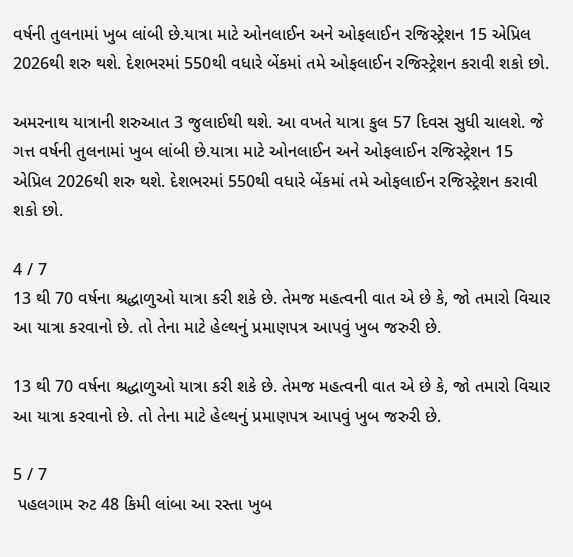વર્ષની તુલનામાં ખુબ લાંબી છે.યાત્રા માટે ઓનલાઈન અને ઓફલાઈન રજિસ્ટ્રેશન 15 એપ્રિલ 2026થી શરુ થશે. દેશભરમાં 550થી વધારે બેંકમાં તમે ઓફલાઈન રજિસ્ટ્રેશન કરાવી શકો છો.

અમરનાથ યાત્રાની શરુઆત 3 જુલાઈથી થશે. આ વખતે યાત્રા કુલ 57 દિવસ સુધી ચાલશે. જે ગત્ત વર્ષની તુલનામાં ખુબ લાંબી છે.યાત્રા માટે ઓનલાઈન અને ઓફલાઈન રજિસ્ટ્રેશન 15 એપ્રિલ 2026થી શરુ થશે. દેશભરમાં 550થી વધારે બેંકમાં તમે ઓફલાઈન રજિસ્ટ્રેશન કરાવી શકો છો.

4 / 7
13 થી 70 વર્ષના શ્રદ્ધાળુઓ યાત્રા કરી શકે છે. તેમજ મહત્વની વાત એ છે કે, જો તમારો વિચાર આ યાત્રા કરવાનો છે. તો તેના માટે હેલ્થનું પ્રમાણપત્ર આપવું ખુબ જરુરી છે.

13 થી 70 વર્ષના શ્રદ્ધાળુઓ યાત્રા કરી શકે છે. તેમજ મહત્વની વાત એ છે કે, જો તમારો વિચાર આ યાત્રા કરવાનો છે. તો તેના માટે હેલ્થનું પ્રમાણપત્ર આપવું ખુબ જરુરી છે.

5 / 7
 પહલગામ રુટ 48 કિમી લાંબા આ રસ્તા ખુબ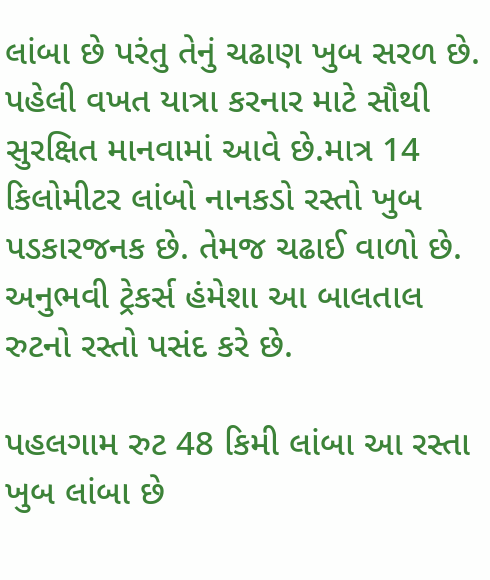લાંબા છે પરંતુ તેનું ચઢાણ ખુબ સરળ છે. પહેલી વખત યાત્રા કરનાર માટે સૌથી સુરક્ષિત માનવામાં આવે છે.માત્ર 14 કિલોમીટર લાંબો નાનકડો રસ્તો ખુબ પડકારજનક છે. તેમજ ચઢાઈ વાળો છે. અનુભવી ટ્રેકર્સ હંમેશા આ બાલતાલ રુટનો રસ્તો પસંદ કરે છે.

પહલગામ રુટ 48 કિમી લાંબા આ રસ્તા ખુબ લાંબા છે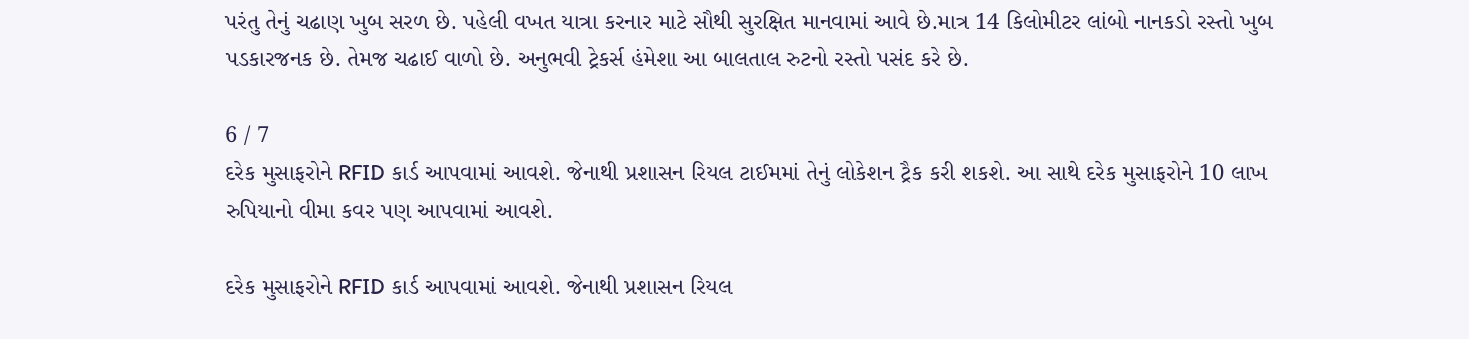પરંતુ તેનું ચઢાણ ખુબ સરળ છે. પહેલી વખત યાત્રા કરનાર માટે સૌથી સુરક્ષિત માનવામાં આવે છે.માત્ર 14 કિલોમીટર લાંબો નાનકડો રસ્તો ખુબ પડકારજનક છે. તેમજ ચઢાઈ વાળો છે. અનુભવી ટ્રેકર્સ હંમેશા આ બાલતાલ રુટનો રસ્તો પસંદ કરે છે.

6 / 7
દરેક મુસાફરોને RFID કાર્ડ આપવામાં આવશે. જેનાથી પ્રશાસન રિયલ ટાઈમમાં તેનું લોકેશન ટ્રૈક કરી શકશે. આ સાથે દરેક મુસાફરોને 10 લાખ રુપિયાનો વીમા કવર પણ આપવામાં આવશે.

દરેક મુસાફરોને RFID કાર્ડ આપવામાં આવશે. જેનાથી પ્રશાસન રિયલ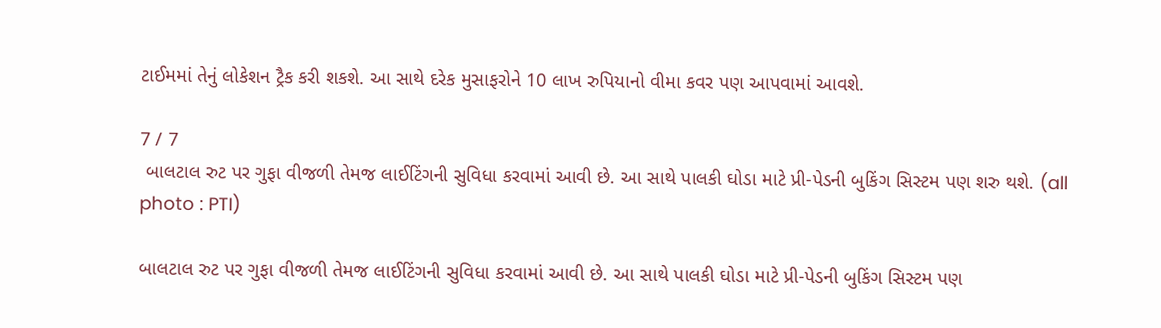ટાઈમમાં તેનું લોકેશન ટ્રૈક કરી શકશે. આ સાથે દરેક મુસાફરોને 10 લાખ રુપિયાનો વીમા કવર પણ આપવામાં આવશે.

7 / 7
 બાલટાલ રુટ પર ગુફા વીજળી તેમજ લાઈટિંગની સુવિધા કરવામાં આવી છે. આ સાથે પાલકી ઘોડા માટે પ્રી-પેડની બુકિંગ સિસ્ટમ પણ શરુ થશે. (all photo : PTI)

બાલટાલ રુટ પર ગુફા વીજળી તેમજ લાઈટિંગની સુવિધા કરવામાં આવી છે. આ સાથે પાલકી ઘોડા માટે પ્રી-પેડની બુકિંગ સિસ્ટમ પણ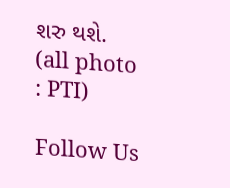શરુ થશે. (all photo : PTI)

Follow Us